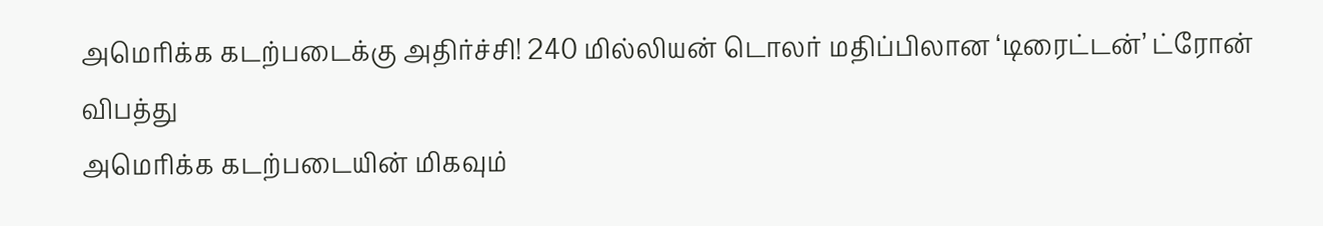அமெரிக்க கடற்படைக்கு அதிர்ச்சி! 240 மில்லியன் டொலர் மதிப்பிலான ‘டிரைட்டன்’ ட்ரோன் விபத்து
அமெரிக்க கடற்படையின் மிகவும்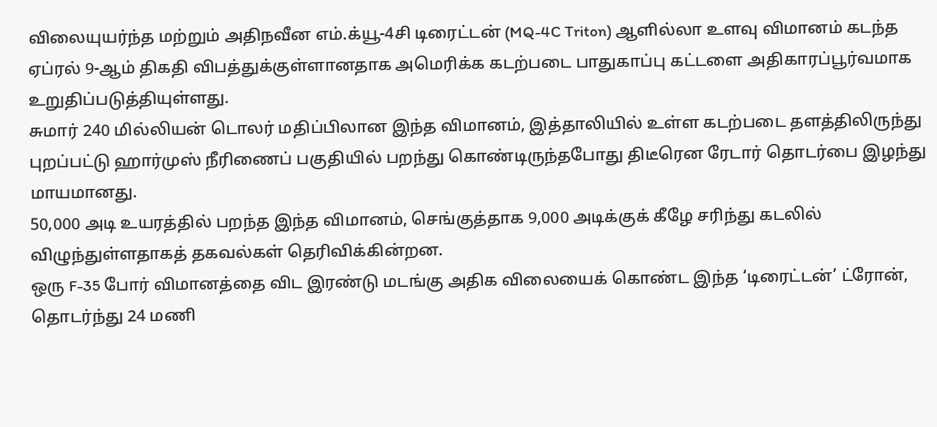விலையுயர்ந்த மற்றும் அதிநவீன எம்.க்யூ-4சி டிரைட்டன் (MQ-4C Triton) ஆளில்லா உளவு விமானம் கடந்த ஏப்ரல் 9-ஆம் திகதி விபத்துக்குள்ளானதாக அமெரிக்க கடற்படை பாதுகாப்பு கட்டளை அதிகாரப்பூர்வமாக உறுதிப்படுத்தியுள்ளது.
சுமார் 240 மில்லியன் டொலர் மதிப்பிலான இந்த விமானம், இத்தாலியில் உள்ள கடற்படை தளத்திலிருந்து புறப்பட்டு ஹார்முஸ் நீரிணைப் பகுதியில் பறந்து கொண்டிருந்தபோது திடீரென ரேடார் தொடர்பை இழந்து மாயமானது.
50,000 அடி உயரத்தில் பறந்த இந்த விமானம், செங்குத்தாக 9,000 அடிக்குக் கீழே சரிந்து கடலில் விழுந்துள்ளதாகத் தகவல்கள் தெரிவிக்கின்றன.
ஒரு F-35 போர் விமானத்தை விட இரண்டு மடங்கு அதிக விலையைக் கொண்ட இந்த ‘டிரைட்டன்’ ட்ரோன், தொடர்ந்து 24 மணி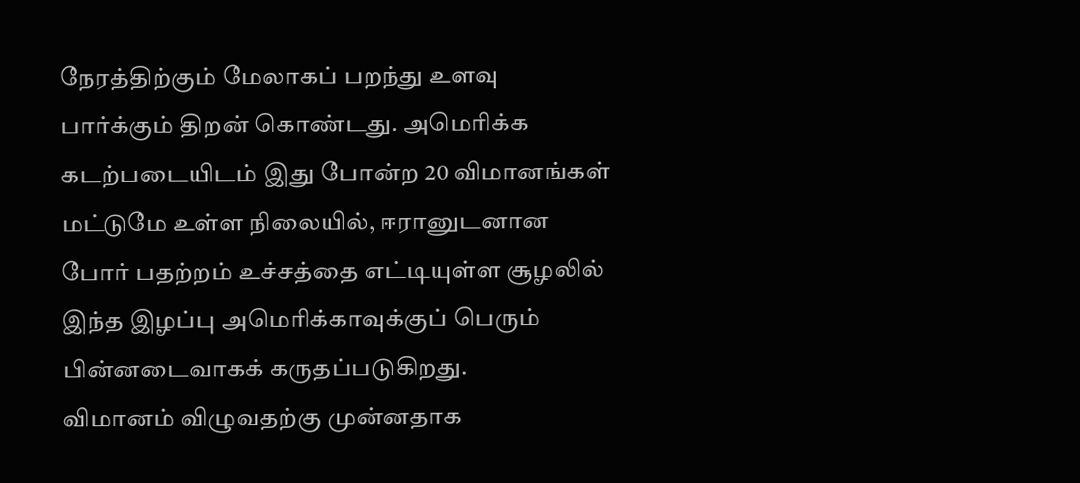நேரத்திற்கும் மேலாகப் பறந்து உளவு பார்க்கும் திறன் கொண்டது. அமெரிக்க கடற்படையிடம் இது போன்ற 20 விமானங்கள் மட்டுமே உள்ள நிலையில், ஈரானுடனான போர் பதற்றம் உச்சத்தை எட்டியுள்ள சூழலில் இந்த இழப்பு அமெரிக்காவுக்குப் பெரும் பின்னடைவாகக் கருதப்படுகிறது.
விமானம் விழுவதற்கு முன்னதாக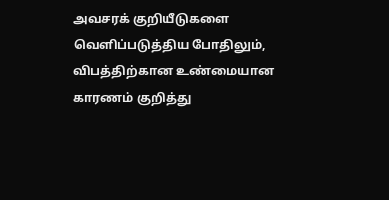அவசரக் குறியீடுகளை வெளிப்படுத்திய போதிலும், விபத்திற்கான உண்மையான காரணம் குறித்து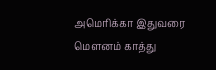அமெரிக்கா இதுவரை மௌனம் காத்து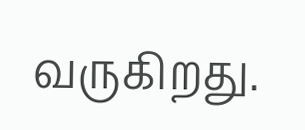வருகிறது.